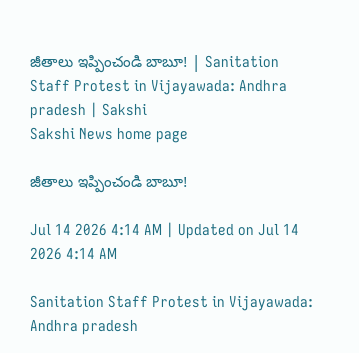జీతాలు ఇప్పించండి బాబూ! | Sanitation Staff Protest in Vijayawada: Andhra pradesh | Sakshi
Sakshi News home page

జీతాలు ఇప్పించండి బాబూ!

Jul 14 2026 4:14 AM | Updated on Jul 14 2026 4:14 AM

Sanitation Staff Protest in Vijayawada: Andhra pradesh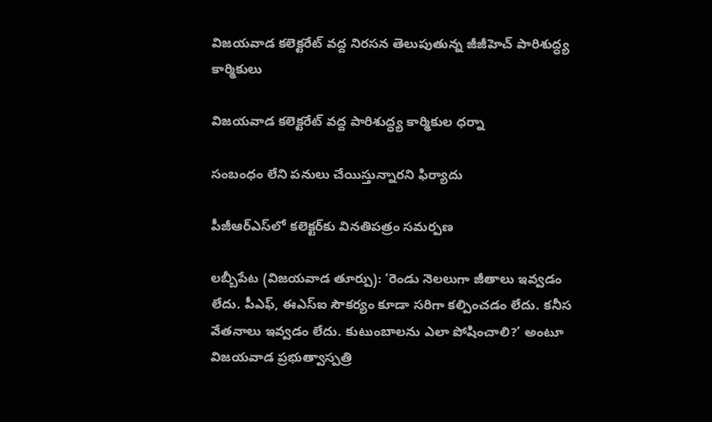విజయవాడ కలెక్టరేట్‌ వద్ద నిరసన తెలుపుతున్న జీజీహెచ్‌ పారిశుద్ధ్య కార్మికులు

విజయవాడ కలెక్టరేట్‌ వద్ద పారిశుద్ధ్య కార్మికుల ధర్నా

సంబంధం లేని పనులు చేయిస్తున్నారని ఫిర్యాదు

పీజీఆర్‌ఎస్‌లో కలెక్టర్‌కు వినతిపత్రం సమర్పణ

లబ్బీపేట (విజయవాడ తూర్పు): ‘రెండు నెలలుగా జీతాలు ఇవ్వడం లేదు. పీఎఫ్, ఈఎస్‌ఐ సౌకర్యం కూడా సరిగా కల్పించడం లేదు. కనీస వేతనాలు ఇవ్వడం లేదు. కుటుంబాలను ఎలా పోషించాలి?’ అంటూ విజయవాడ ప్రభుత్వాస్పత్రి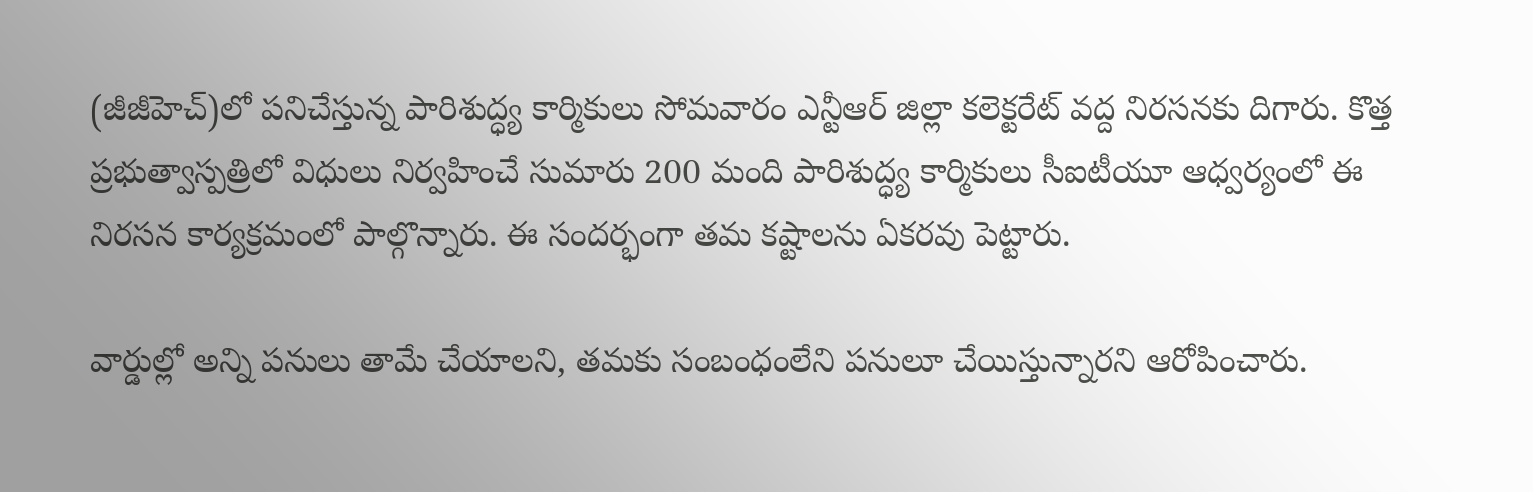(జీజీహెచ్‌)లో పనిచేస్తున్న పారిశుద్ధ్య కార్మికులు సోమవారం ఎన్టీఆర్‌ జిల్లా కలెక్టరేట్‌ వద్ద నిరసనకు దిగారు. కొత్త ప్రభుత్వాస్పత్రిలో విధులు నిర్వహించే సుమారు 200 మంది పారిశుద్ధ్య కార్మికులు సీఐటీయూ ఆధ్వర్యంలో ఈ నిరసన కార్యక్రమంలో పాల్గొన్నారు. ఈ సందర్భంగా తమ కష్టాలను ఏకరవు పెట్టారు.

వార్డుల్లో అన్ని పనులు తామే చేయాలని, తమకు సంబంధంలేని పనులూ చేయిస్తున్నారని ఆరోపించారు.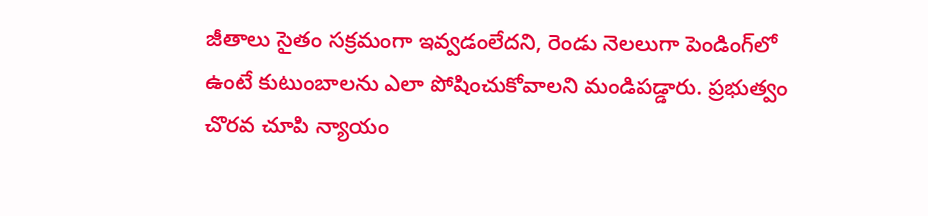జీతాలు సైతం సక్రమంగా ఇవ్వడంలేదని, రెండు నెలలుగా పెండింగ్‌లో ఉంటే కుటుంబాలను ఎలా పోషించుకోవాలని మండిపడ్డారు. ప్రభుత్వం చొరవ చూపి న్యాయం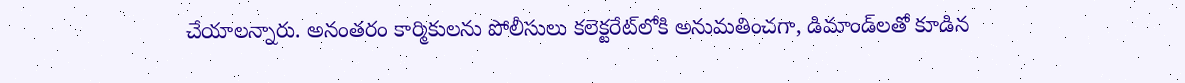చేయాలన్నారు. అనంతరం కార్మికులను పోలీసులు కలెక్టరేట్‌లోకి అనుమతించగా, డిమాండ్‌లతో కూడిన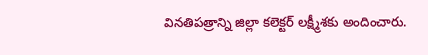వినతిపత్రాన్ని జిల్లా కలెక్టర్‌ లక్ష్మీశకు అందించారు.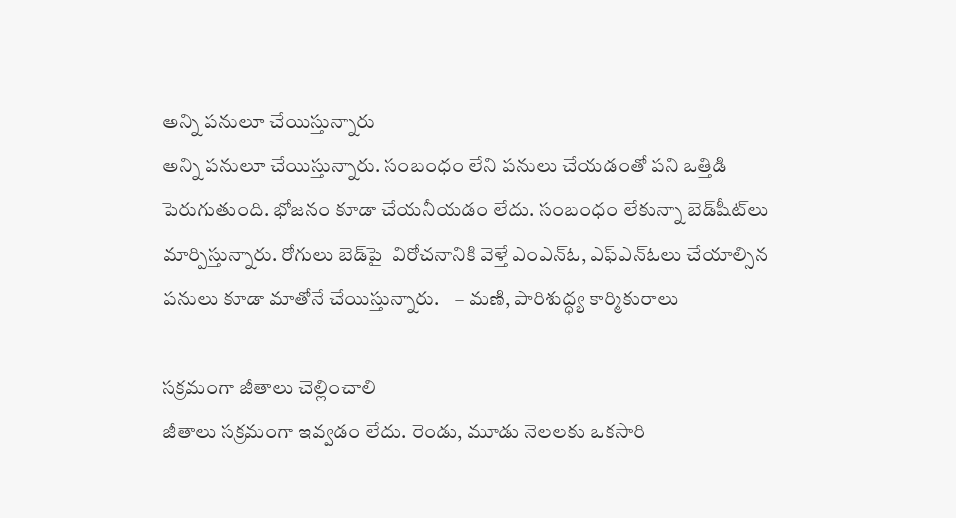అన్ని పనులూ చేయిస్తున్నారు
అన్ని పనులూ చేయిస్తున్నారు. సంబంధం లేని పనులు చేయడంతో పని ఒత్తిడి పెరుగుతుంది. భోజనం కూడా చేయనీయడం లేదు. సంబంధం లేకున్నా బెడ్‌షీట్‌లు మార్పిస్తున్నారు. రోగులు బెడ్‌పై  విరోచనానికి వెళ్తే ఎంఎన్‌ఓ, ఎఫ్‌ఎన్‌ఓలు చేయాల్సిన పనులు కూడా మాతోనే చేయిస్తున్నారు.    – మణి, పారిశుద్ధ్య కార్మికురాలు

సక్రమంగా జీతాలు చెల్లించాలి
జీతాలు సక్రమంగా ఇవ్వడం లేదు. రెండు, మూడు నెలలకు ఒకసారి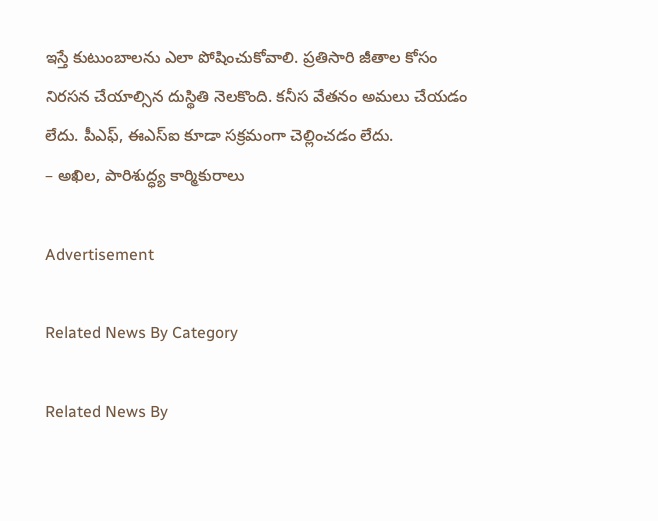ఇస్తే కుటుంబాలను ఎలా పోషించుకోవాలి. ప్రతిసారి జీతాల కోసం నిరసన చేయాల్సిన దుస్థితి నెలకొంది. కనీస వేతనం అమలు చేయడం లేదు. పీఎఫ్, ఈఎస్‌ఐ కూడా సక్రమంగా చెల్లించడం లేదు.
– అఖిల, పారిశుద్ధ్య కార్మికురాలు

Advertisement

Related News By Category

Related News By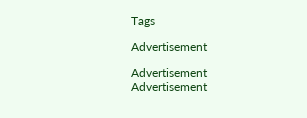Tags

Advertisement

Advertisement
Advertisement